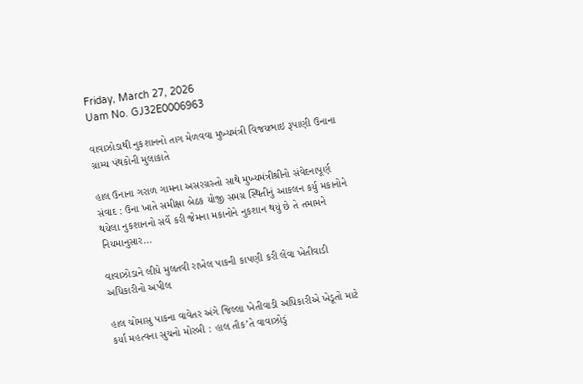Friday, March 27, 2026
Uam No. GJ32E0006963

વાવાઝોડાથી નુકશાનનો તાગ મેળવવા મુખ્યમંત્રી વિજયભાઇ રૂપાણી ઉનાના ગ્રામ્ય પંથકોની મુલાકાતે

હાલ ઉનાના ગરાળ ગામના અસરગ્રસ્તો સાથે મુખ્યમંત્રીશ્રીનો સંવેદનાપૂર્ણ સંવાદ : ઉના ખાતે સમીક્ષા બેઠક યોજી સમગ્ર સ્થિતીનું આકલન કર્યુ મકાનોને થયેલા નુકશાનનો સર્વે કરી જેમના મકાનોને નુકશાન થયું છે તે તમામને નિયમાનુસાર...

વાવાઝોડાને લીધે મુલતવી રાખેલ પાકની કાપણી કરી લેવા ખેતીવાડી અધિકારીનો અપીલ

હાલ ચોમાસુ પાકના વાવેતર અંગે જિલ્લા ખેતીવાડી અધિકારીએ ખેડૂતો માટે કર્યા મહત્વના સુચનો મોરબી : હાલ તૌક’તે વાવાઝોડું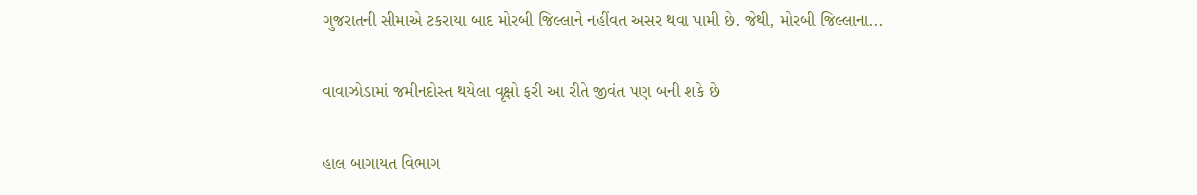ગુજરાતની સીમાએ ટકરાયા બાદ મોરબી જિલ્લાને નહીંવત અસર થવા પામી છે. જેથી, મોરબી જિલ્લાના...

વાવાઝોડામાં જમીનદોસ્ત થયેલા વૃક્ષો ફરી આ રીતે જીવંત પણ બની શકે છે

હાલ બાગાયત વિભાગ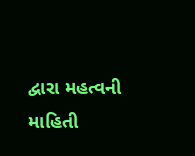દ્વારા મહત્વની માહિતી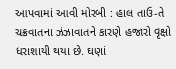આપવામાં આવી મોરબી : હાલ તાઉ-તે ચક્રવાતના ઝંઝાવાતને કારણે હજારો વૃક્ષો ધરાશાયી થયા છે. ઘણાં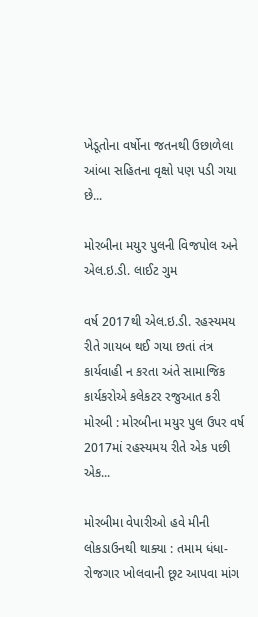ખેડૂતોના વર્ષોના જતનથી ઉછાળેલા આંબા સહિતના વૃક્ષો પણ પડી ગયા છે...

મોરબીના મયુર પુલની વિજપોલ અને એલ.ઇ.ડી. લાઈટ ગુમ

વર્ષ 2017થી એલ.ઇ.ડી. રહસ્યમય રીતે ગાયબ થઈ ગયા છતાં તંત્ર કાર્યવાહી ન કરતા અંતે સામાજિક કાર્યકરોએ કલેકટર રજુઆત કરી મોરબી : મોરબીના મયુર પુલ ઉપર વર્ષ 2017માં રહસ્યમય રીતે એક પછી એક...

મોરબીમા વેપારીઓ હવે મીની લોકડાઉનથી થાક્યા : તમામ ધંધા-રોજગાર ખોલવાની છૂટ આપવા માંગ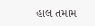હાલ તમામ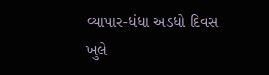વ્યાપાર-ધંધા અડધો દિવસ ખુલે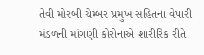તેવી મોરબી ચેમ્બર પ્રમુખ સહિતના વેપારી મંડળની માંગણી કોરોનાએ શારીરિક રીતે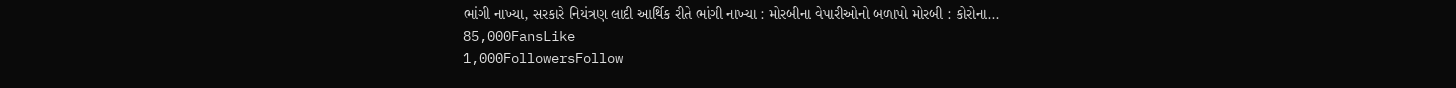ભાંગી નાખ્યા, સરકારે નિયંત્રણ લાદી આર્થિક રીતે ભાંગી નાખ્યા : મોરબીના વેપારીઓનો બળાપો મોરબી : કોરોના...
85,000FansLike
1,000FollowersFollow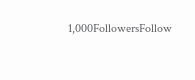1,000FollowersFollow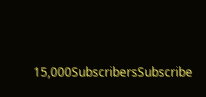15,000SubscribersSubscribe